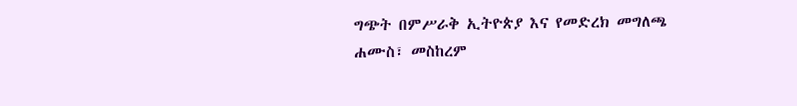ግጭት በምሥራቅ ኢትዮጵያ እና የመድረክ መግለጫ
ሐሙስ፣ መስከረም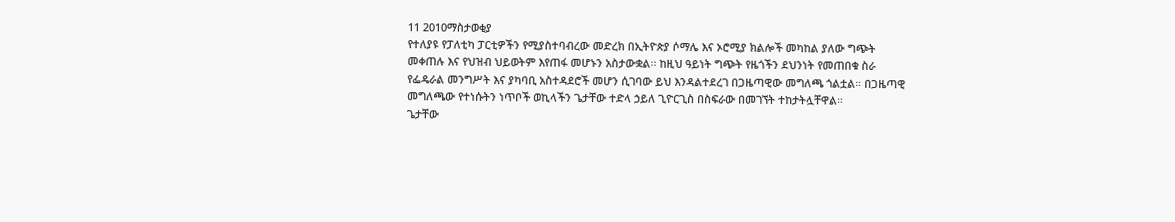11 2010ማስታወቂያ
የተለያዩ የፓለቲካ ፓርቲዎችን የሚያስተባብረው መድረክ በኢትዮጵያ ሶማሌ እና ኦሮሚያ ክልሎች መካከል ያለው ግጭት መቀጠሉ እና የህዝብ ህይወትም እየጠፋ መሆኑን አስታውቋል፡፡ ከዚህ ዓይነት ግጭት የዜጎችን ደህንነት የመጠበቁ ስራ የፌዴራል መንግሥት እና ያካባቢ አስተዳደሮች መሆን ሲገባው ይህ እንዳልተደረገ በጋዜጣዊው መግለጫ ጎልቷል። በጋዜጣዊ መግለጫው የተነሱትን ነጥቦች ወኪላችን ጌታቸው ተድላ ኃይለ ጊዮርጊስ በስፍራው በመገኘት ተከታትሏቸዋል።
ጌታቸው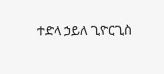ተድላ ኃይለ ጊዮርጊስ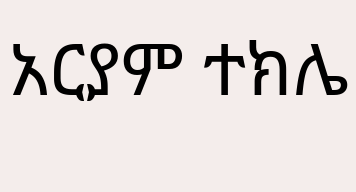አርያም ተክሌ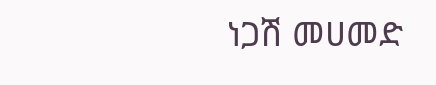ነጋሽ መሀመድ